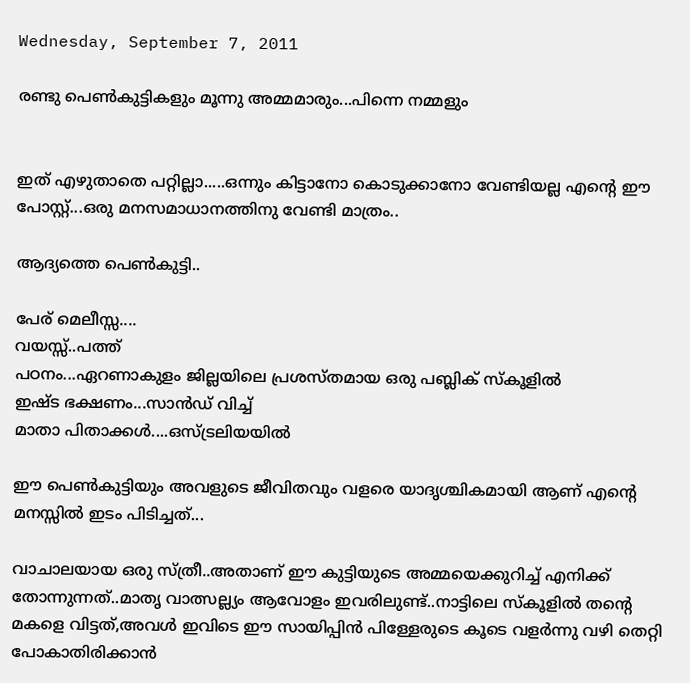Wednesday, September 7, 2011

രണ്ടു പെണ്‍കുട്ടികളും മൂന്നു അമ്മമാരും...പിന്നെ നമ്മളും


ഇത് എഴുതാതെ പറ്റില്ലാ.....ഒന്നും കിട്ടാനോ കൊടുക്കാനോ വേണ്ടിയല്ല എന്‍റെ ഈ പോസ്റ്റ്‌...ഒരു മനസമാധാനത്തിനു വേണ്ടി മാത്രം..

ആദ്യത്തെ പെണ്‍കുട്ടി..

പേര് മെലീസ്സ....
വയസ്സ്..പത്ത്
പഠനം...ഏറണാകുളം ജില്ലയിലെ പ്രശസ്തമായ ഒരു പബ്ലിക്‌ സ്കൂളില്‍
ഇഷ്ട ഭക്ഷണം...സാന്‍ഡ് വിച്ച്
മാതാ പിതാക്കള്‍....ഒസ്ട്രലിയയില്‍

ഈ പെണ്‍കുട്ടിയും അവളുടെ ജീവിതവും വളരെ യാദൃശ്ചികമായി ആണ് എന്‍റെ മനസ്സില്‍ ഇടം പിടിച്ചത്...

വാചാലയായ ഒരു സ്ത്രീ..അതാണ്‌ ഈ കുട്ടിയുടെ അമ്മയെക്കുറിച്ച് എനിക്ക് തോന്നുന്നത്..മാതൃ വാത്സല്ല്യം ആവോളം ഇവരിലുണ്ട്..നാട്ടിലെ സ്കൂളില്‍ തന്‍റെ മകളെ വിട്ടത്,അവള്‍ ഇവിടെ ഈ സായിപ്പിന്‍ പിള്ളേരുടെ കൂടെ വളര്‍ന്നു വഴി തെറ്റി പോകാതിരിക്കാന്‍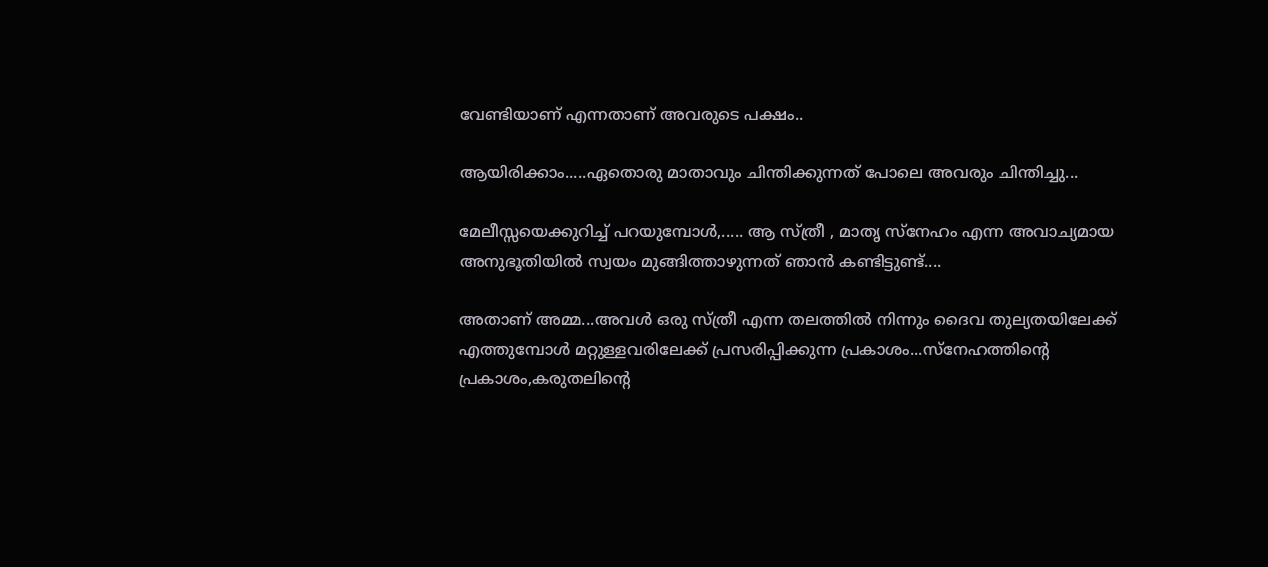വേണ്ടിയാണ് എന്നതാണ് അവരുടെ പക്ഷം..

ആയിരിക്കാം.....ഏതൊരു മാതാവും ചിന്തിക്കുന്നത് പോലെ അവരും ചിന്തിച്ചു...

മേലീസ്സയെക്കുറിച്ച് പറയുമ്പോള്‍,..... ആ സ്ത്രീ , മാതൃ സ്നേഹം എന്ന അവാച്യമായ അനുഭൂതിയില്‍ സ്വയം മുങ്ങിത്താഴുന്നത് ഞാന്‍ കണ്ടിട്ടുണ്ട്....

അതാണ്‌ അമ്മ...അവള്‍ ഒരു സ്ത്രീ എന്ന തലത്തില്‍ നിന്നും ദൈവ തുല്യതയിലേക്ക് എത്തുമ്പോള്‍ മറ്റുള്ളവരിലേക്ക് പ്രസരിപ്പിക്കുന്ന പ്രകാശം...സ്നേഹത്തിന്‍റെ പ്രകാശം,കരുതലിന്റെ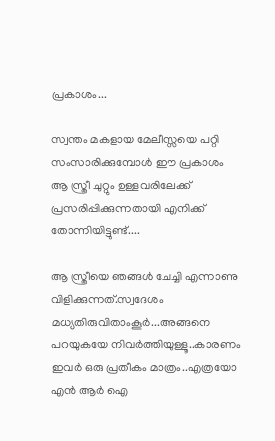പ്രകാശം...

സ്വന്തം മകളായ മേലീസ്സയെ പറ്റി സംസാരിക്കുമ്പോള്‍ ഈ പ്രകാശം ആ സ്ത്രീ ചുറ്റും ഉള്ളവരിലേക്ക് പ്രസരിപ്പിക്കുന്നതായി എനിക്ക് തോന്നിയിട്ടുണ്ട്....

ആ സ്ത്രീയെ ഞങ്ങള്‍ ചേച്ചി എന്നാണു വിളിക്കുന്നത്‌.സ്വദേശം മധ്യതിരുവിതാംകൂര്‍...അങ്ങനെ പറയുകയേ നിവര്‍ത്തിയുള്ളൂ..കാരണം ഇവര്‍ ഒരു പ്രതീകം മാത്രം..എത്രയോ എന്‍ ആര്‍ ഐ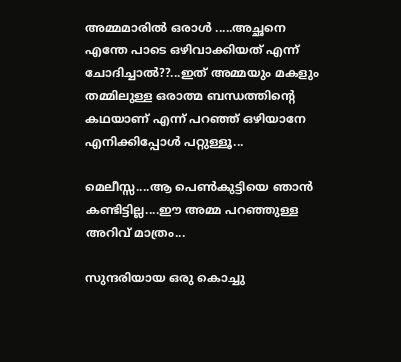അമ്മമാരില്‍ ഒരാള്‍ .....അച്ഛനെ എന്തേ പാടെ ഒഴിവാക്കിയത് എന്ന് ചോദിച്ചാല്‍??...ഇത് അമ്മയും മകളും തമ്മിലുള്ള ഒരാത്മ ബന്ധത്തിന്‍റെ കഥയാണ്‌ എന്ന് പറഞ്ഞ് ഒഴിയാനേ എനിക്കിപ്പോള്‍ പറ്റുള്ളൂ...

മെലീസ്സ....ആ പെണ്‍കുട്ടിയെ ഞാന്‍ കണ്ടിട്ടില്ല....ഈ അമ്മ പറഞ്ഞുള്ള അറിവ് മാത്രം...

സുന്ദരിയായ ഒരു കൊച്ചു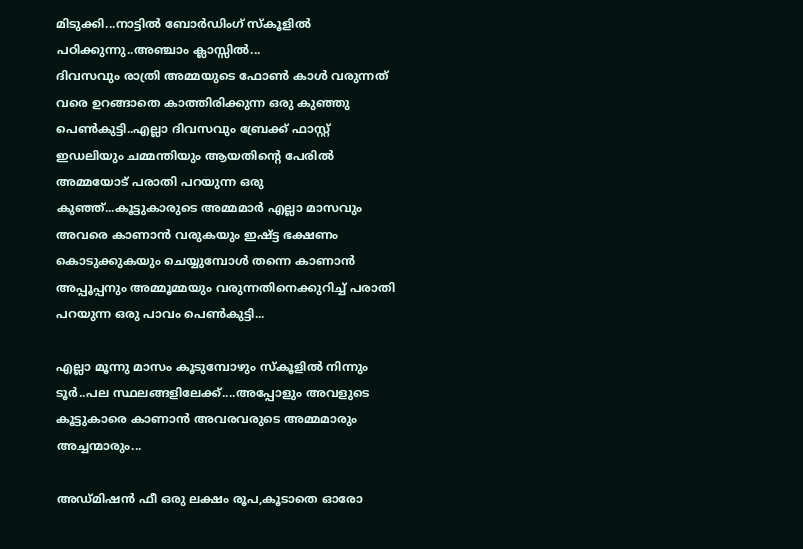മിടുക്കി...നാട്ടില്‍ ബോര്‍ഡിംഗ് സ്കൂളില്‍ പഠിക്കുന്നു..അഞ്ചാം ക്ലാസ്സില്‍...
ദിവസവും രാത്രി അമ്മയുടെ ഫോണ്‍ കാള്‍ വരുന്നത് വരെ ഉറങ്ങാതെ കാത്തിരിക്കുന്ന ഒരു കുഞ്ഞു പെണ്‍കുട്ടി..എല്ലാ ദിവസവും ബ്രേക്ക്‌ ഫാസ്റ്റ് ഇഡലിയും ചമ്മന്തിയും ആയതിന്‍റെ പേരില്‍ അമ്മയോട് പരാതി പറയുന്ന ഒരു കുഞ്ഞ്...കൂട്ടുകാരുടെ അമ്മമാര്‍ എല്ലാ മാസവും അവരെ കാണാന്‍ വരുകയും ഇഷ്ട്ട ഭക്ഷണം കൊടുക്കുകയും ചെയ്യുമ്പോള്‍ തന്നെ കാണാന്‍ അപ്പൂപ്പനും അമ്മൂമ്മയും വരുന്നതിനെക്കുറിച്ച് പരാതി പറയുന്ന ഒരു പാവം പെണ്‍കുട്ടി...

എല്ലാ മൂന്നു മാസം കൂടുമ്പോഴും സ്കൂളില്‍ നിന്നും ടൂര്‍..പല സ്ഥലങ്ങളിലേക്ക്....അപ്പോളും അവളുടെ കൂട്ടുകാരെ കാണാന്‍ അവരവരുടെ അമ്മമാരും അച്ചന്മാരും...

അഡ്മിഷന്‍ ഫീ ഒരു ലക്ഷം രൂപ,കൂടാതെ ഓരോ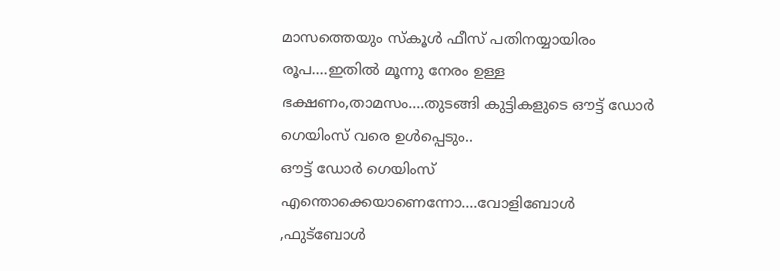മാസത്തെയും സ്കൂള്‍ ഫീസ്‌ പതിനയ്യായിരം രൂപ....ഇതില്‍ മൂന്നു നേരം ഉള്ള ഭക്ഷണം,താമസം....തുടങ്ങി കുട്ടികളുടെ ഔട്ട്‌ ഡോര്‍ ഗെയിംസ് വരെ ഉള്‍പ്പെടും..
ഔട്ട്‌ ഡോര്‍ ഗെയിംസ് എന്തൊക്കെയാണെന്നോ....വോളിബോള്‍ ,ഫുട്ബോള്‍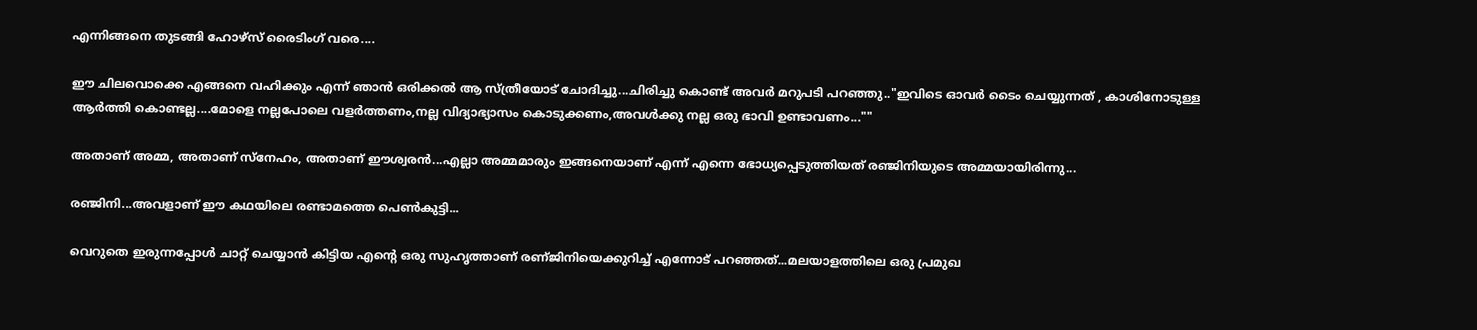എന്നിങ്ങനെ തുടങ്ങി ഹോഴ്സ് രൈടിംഗ് വരെ....

ഈ ചിലവൊക്കെ എങ്ങനെ വഹിക്കും എന്ന് ഞാന്‍ ഒരിക്കല്‍ ആ സ്ത്രീയോട് ചോദിച്ചു...ചിരിച്ചു കൊണ്ട് അവര്‍ മറുപടി പറഞ്ഞു.."ഇവിടെ ഓവര്‍ ടൈം ചെയ്യുന്നത് , കാശിനോടുള്ള ആര്‍ത്തി കൊണ്ടല്ല....മോളെ നല്ലപോലെ വളര്‍ത്തണം,നല്ല വിദ്യാഭ്യാസം കൊടുക്കണം,അവള്‍ക്കു നല്ല ഒരു ഭാവി ഉണ്ടാവണം...""

അതാണ്‌ അമ്മ, അതാണ്‌ സ്നേഹം, അതാണ്‌ ഈശ്വരന്‍...എല്ലാ അമ്മമാരും ഇങ്ങനെയാണ് എന്ന് എന്നെ ഭോധ്യപ്പെടുത്തിയത് രഞ്ജിനിയുടെ അമ്മയായിരിന്നു...

രഞ്ജിനി...അവളാണ് ഈ കഥയിലെ രണ്ടാമത്തെ പെണ്‍കുട്ടി...

വെറുതെ ഇരുന്നപ്പോള്‍ ചാറ്റ് ചെയ്യാന്‍ കിട്ടിയ എന്‍റെ ഒരു സുഹൃത്താണ് രണ്ജിനിയെക്കുറിച്ച് എന്നോട് പറഞ്ഞത്...മലയാളത്തിലെ ഒരു പ്രമുഖ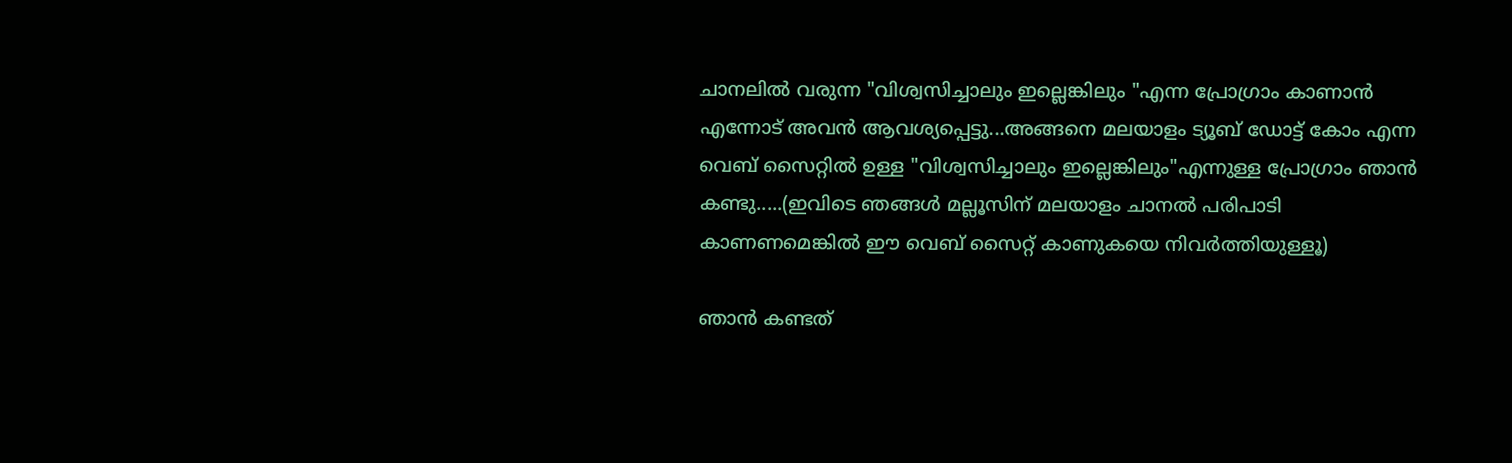ചാനലില്‍ വരുന്ന "വിശ്വസിച്ചാലും ഇല്ലെങ്കിലും "എന്ന പ്രോഗ്രാം കാണാന്‍ എന്നോട് അവന്‍ ആവശ്യപ്പെട്ടു...അങ്ങനെ മലയാളം ട്യൂബ് ഡോട്ട് കോം എന്ന വെബ്‌ സൈറ്റില്‍ ഉള്ള "വിശ്വസിച്ചാലും ഇല്ലെങ്കിലും"എന്നുള്ള പ്രോഗ്രാം ഞാന്‍ കണ്ടു.....(ഇവിടെ ഞങ്ങള്‍ മല്ലൂസിന് മലയാളം ചാനല്‍ പരിപാടി കാണണമെങ്കില്‍ ഈ വെബ്‌ സൈറ്റ് കാണുകയെ നിവര്‍ത്തിയുള്ളൂ)

ഞാന്‍ കണ്ടത്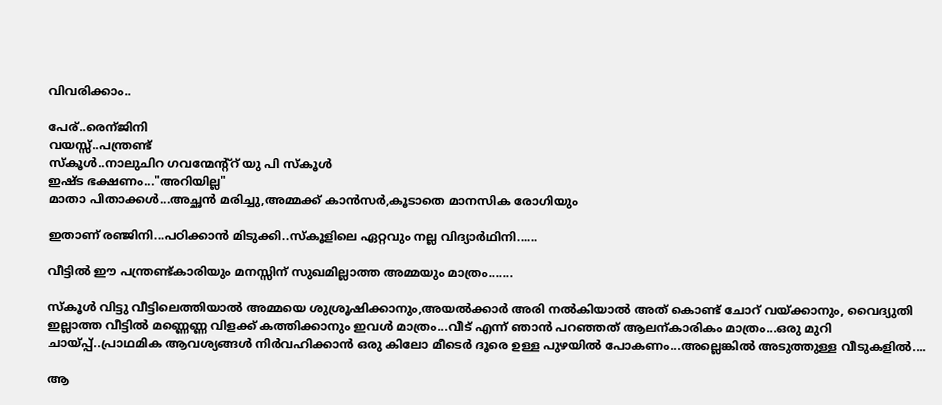വിവരിക്കാം..

പേര്..രെന്ജിനി
വയസ്സ്..പന്ത്രണ്ട്
സ്കൂള്‍..നാലുചിറ ഗവന്മേന്റ്റ് യു പി സ്കൂള്‍
ഇഷ്ട ഭക്ഷണം..."അറിയില്ല"
മാതാ പിതാക്കള്‍...അച്ഛന്‍ മരിച്ചു,അമ്മക്ക് കാന്‍സര്‍,കൂടാതെ മാനസിക രോഗിയും

ഇതാണ് രഞ്ജിനി...പഠിക്കാന്‍ മിടുക്കി..സ്കൂളിലെ ഏറ്റവും നല്ല വിദ്യാര്‍ഥിനി......

വീട്ടില്‍ ഈ പന്ത്രണ്ട്കാരിയും മനസ്സിന് സുഖമില്ലാത്ത അമ്മയും മാത്രം.......

സ്കൂള്‍ വിട്ടു വീട്ടിലെത്തിയാല്‍ അമ്മയെ ശുശ്രൂഷിക്കാനും,അയല്‍ക്കാര്‍ അരി നല്‍കിയാല്‍ അത് കൊണ്ട് ചോറ് വയ്ക്കാനും, വൈദ്യുതി ഇല്ലാത്ത വീട്ടില്‍ മണ്ണെണ്ണ വിളക്ക് കത്തിക്കാനും ഇവള്‍ മാത്രം...വീട് എന്ന് ഞാന്‍ പറഞ്ഞത് ആലന്കാരികം മാത്രം...ഒരു മുറി ചായ്പ്പ്..പ്രാഥമിക ആവശ്യങ്ങള്‍ നിര്‍വഹിക്കാന്‍ ഒരു കിലോ മീടെര്‍ ദൂരെ ഉള്ള പുഴയില്‍ പോകണം...അല്ലെങ്കില്‍ അടുത്തുള്ള വീടുകളില്‍....

ആ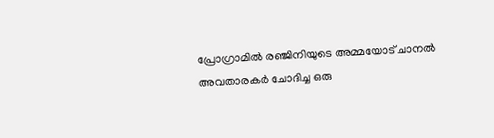പ്രോഗ്രാമില്‍ രഞ്ജിനിയുടെ അമ്മയോട് ചാനല്‍ അവതാരകര്‍ ചോദിച്ച ഒരു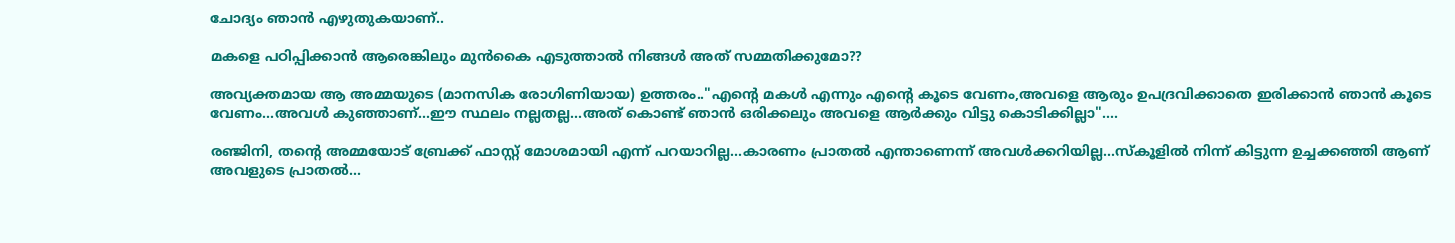ചോദ്യം ഞാന്‍ എഴുതുകയാണ്..

മകളെ പഠിപ്പിക്കാന്‍ ആരെങ്കിലും മുന്‍കൈ എടുത്താല്‍ നിങ്ങള്‍ അത് സമ്മതിക്കുമോ??

അവ്യക്തമായ ആ അമ്മയുടെ (മാനസിക രോഗിണിയായ) ഉത്തരം.."എന്‍റെ മകള്‍ എന്നും എന്‍റെ കൂടെ വേണം,അവളെ ആരും ഉപദ്രവിക്കാതെ ഇരിക്കാന്‍ ഞാന്‍ കൂടെ വേണം...അവള്‍ കുഞ്ഞാണ്...ഈ സ്ഥലം നല്ലതല്ല...അത് കൊണ്ട് ഞാന്‍ ഒരിക്കലും അവളെ ആര്‍ക്കും വിട്ടു കൊടിക്കില്ലാ"....

രഞ്ജിനി, തന്‍റെ അമ്മയോട് ബ്രേക്ക്‌ ഫാസ്റ്റ് മോശമായി എന്ന് പറയാറില്ല...കാരണം പ്രാതല്‍ എന്താണെന്ന് അവള്‍ക്കറിയില്ല...സ്കൂളില്‍ നിന്ന് കിട്ടുന്ന ഉച്ചക്കഞ്ഞി ആണ് അവളുടെ പ്രാതല്‍...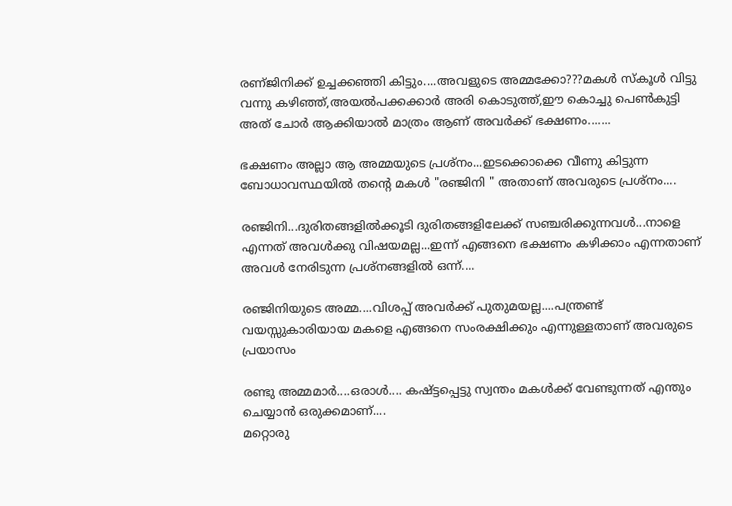രണ്ജിനിക്ക് ഉച്ചക്കഞ്ഞി കിട്ടും....അവളുടെ അമ്മക്കോ???മകള്‍ സ്കൂള്‍ വിട്ടു വന്നു കഴിഞ്ഞ്,അയല്‍പക്കക്കാര്‍ അരി കൊടുത്ത്,ഈ കൊച്ചു പെണ്‍കുട്ടി അത് ചോര്‍ ആക്കിയാല്‍ മാത്രം ആണ് അവര്‍ക്ക് ഭക്ഷണം.......

ഭക്ഷണം അല്ലാ ആ അമ്മയുടെ പ്രശ്നം...ഇടക്കൊക്കെ വീണു കിട്ടുന്ന ബോധാവസ്ഥയില്‍ തന്‍റെ മകള്‍ "രഞ്ജിനി " അതാണ്‌ അവരുടെ പ്രശ്നം....

രഞ്ജിനി...ദുരിതങ്ങളില്‍ക്കൂടി ദുരിതങ്ങളിലേക്ക് സഞ്ചരിക്കുന്നവള്‍...നാളെ എന്നത് അവള്‍ക്കു വിഷയമല്ല...ഇന്ന് എങ്ങനെ ഭക്ഷണം കഴിക്കാം എന്നതാണ് അവള്‍ നേരിടുന്ന പ്രശ്നങ്ങളില്‍ ഒന്ന്....

രഞ്ജിനിയുടെ അമ്മ....വിശപ്പ്‌ അവര്‍ക്ക് പുതുമയല്ല....പന്ത്രണ്ട് വയസ്സുകാരിയായ മകളെ എങ്ങനെ സംരക്ഷിക്കും എന്നുള്ളതാണ് അവരുടെ പ്രയാസം

രണ്ടു അമ്മമാര്‍....ഒരാള്‍.... കഷ്ട്ടപ്പെട്ടു സ്വന്തം മകള്‍ക്ക് വേണ്ടുന്നത് എന്തും ചെയ്യാന്‍ ഒരുക്കമാണ്....
മറ്റൊരു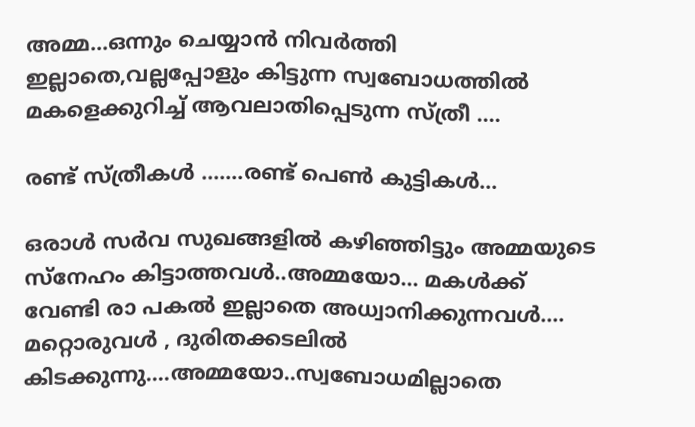അമ്മ...ഒന്നും ചെയ്യാന്‍ നിവര്‍ത്തി ഇല്ലാതെ,വല്ലപ്പോളും കിട്ടുന്ന സ്വബോധത്തില്‍ മകളെക്കുറിച്ച് ആവലാതിപ്പെടുന്ന സ്ത്രീ ....

രണ്ട് സ്ത്രീകള്‍ .......രണ്ട് പെണ്‍ കുട്ടികള്‍...

ഒരാള്‍ സര്‍വ സുഖങ്ങളില്‍ കഴിഞ്ഞിട്ടും അമ്മയുടെ സ്നേഹം കിട്ടാത്തവള്‍..അമ്മയോ... മകള്‍ക്ക് വേണ്ടി രാ പകല്‍ ഇല്ലാതെ അധ്വാനിക്കുന്നവള്‍....
മറ്റൊരുവള്‍ , ദുരിതക്കടലില്‍ കിടക്കുന്നു....അമ്മയോ..സ്വബോധമില്ലാതെ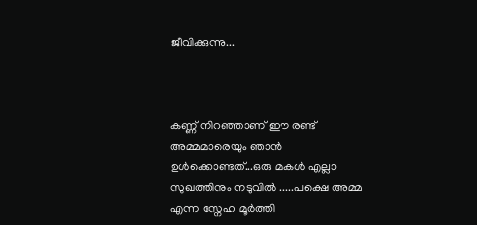ജീവിക്കുന്നു...



കണ്ണ് നിറഞ്ഞാണ് ഈ രണ്ട് അമ്മമാരെയും ഞാന്‍ ഉള്‍ക്കൊണ്ടത്‌...ഒരു മകള്‍ എല്ലാ സുഖത്തിനും നടുവില്‍ .....പക്ഷെ അമ്മ എന്ന സ്നേഹ മൂര്‍ത്തി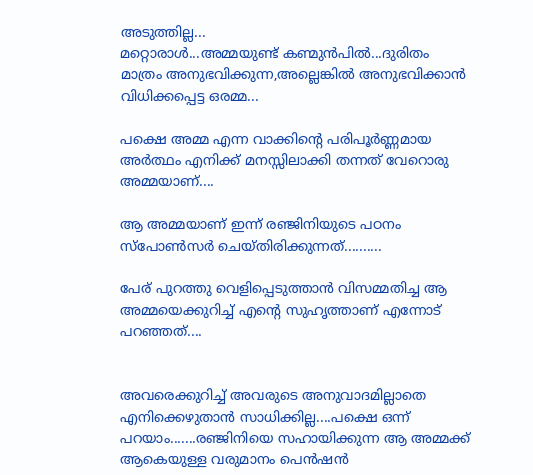അടുത്തില്ല...
മറ്റൊരാള്‍...അമ്മയുണ്ട്‌ കണ്മുന്‍പില്‍...ദുരിതം മാത്രം അനുഭവിക്കുന്ന,അല്ലെങ്കില്‍ അനുഭവിക്കാന്‍ വിധിക്കപ്പെട്ട ഒരമ്മ...

പക്ഷെ അമ്മ എന്ന വാക്കിന്‍റെ പരിപൂര്‍ണ്ണമായ അര്‍ത്ഥം എനിക്ക് മനസ്സിലാക്കി തന്നത് വേറൊരു അമ്മയാണ്....

ആ അമ്മയാണ് ഇന്ന് രഞ്ജിനിയുടെ പഠനം സ്പോണ്‍സര്‍ ചെയ്തിരിക്കുന്നത്..........

പേര് പുറത്തു വെളിപ്പെടുത്താന്‍ വിസമ്മതിച്ച ആ അമ്മയെക്കുറിച്ച് എന്‍റെ സുഹൃത്താണ് എന്നോട് പറഞ്ഞത്....


അവരെക്കുറിച്ച് അവരുടെ അനുവാദമില്ലാതെ എനിക്കെഴുതാന്‍ സാധിക്കില്ല....പക്ഷെ ഒന്ന് പറയാം.......രഞ്ജിനിയെ സഹായിക്കുന്ന ആ അമ്മക്ക്
ആകെയുള്ള വരുമാനം പെന്‍ഷന്‍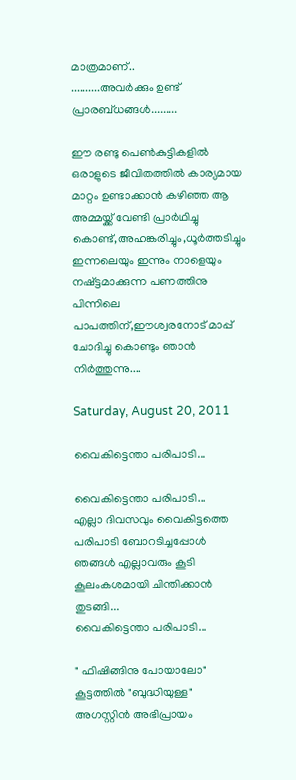മാത്രമാണ്..
..........അവര്‍ക്കും ഉണ്ട് പ്രാരബ്ധങ്ങള്‍.........

ഈ രണ്ടു പെണ്‍കുട്ടികളില്‍ ഒരാളുടെ ജീവിതത്തില്‍ കാര്യമായ മാറ്റം ഉണ്ടാക്കാന്‍ കഴിഞ്ഞ ആ അമ്മയ്ക്ക് വേണ്ടി പ്രാര്‍ഥിച്ചു കൊണ്ട്,അഹങ്കരിച്ചും,ധൂര്‍ത്തടിച്ചും ഇന്നലെയും ഇന്നും നാളെയും നഷ്ട്ടമാക്കുന്ന പണത്തിനു പിന്നിലെ പാപത്തിന്,ഈശ്വരനോട് മാപ്പ് ചോദിച്ചു കൊണ്ടും ഞാന്‍ നിര്‍ത്തുന്നു....

Saturday, August 20, 2011

വൈകിട്ടെന്താ പരിപാടി...

വൈകിട്ടെന്താ പരിപാടി...
എല്ലാ ദിവസവും വൈകിട്ടത്തെ പരിപാടി ബോറടിച്ചപ്പോള്‍ ഞങ്ങള്‍ എല്ലാവരും കൂടി കൂലംകശമായി ചിന്തിക്കാന്‍ തുടങ്ങി...
വൈകിട്ടെന്താ പരിപാടി...

" ഫിഷിങ്ങിനു പോയാലോ" കൂട്ടത്തില്‍ "ബുദ്ധിയുള്ള" അഗസ്റ്റിന്‍ അഭിപ്രായം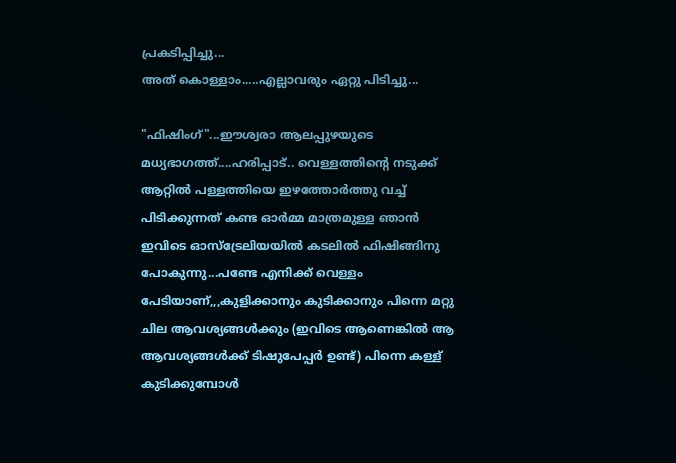പ്രകടിപ്പിച്ചു...
അത് കൊള്ളാം.....എല്ലാവരും ഏറ്റു പിടിച്ചു...

"ഫിഷിംഗ്"...ഈശ്വരാ ആലപ്പുഴയുടെ മധ്യഭാഗത്ത്‌....ഹരിപ്പാട്.. വെള്ളത്തിന്‍റെ നടുക്ക് ആറ്റില്‍ പള്ളത്തിയെ ഇഴത്തോര്‍ത്തു വച്ച് പിടിക്കുന്നത്‌ കണ്ട ഓര്‍മ്മ മാത്രമുള്ള ഞാന്‍ ഇവിടെ ഓസ്ട്രേലിയയില്‍ കടലില്‍ ഫിഷിങ്ങിനു പോകുന്നു...പണ്ടേ എനിക്ക് വെള്ളം പേടിയാണ്,,,കുളിക്കാനും കുടിക്കാനും പിന്നെ മറ്റു ചില ആവശ്യങ്ങള്‍ക്കും (ഇവിടെ ആണെങ്കില്‍ ആ ആവശ്യങ്ങള്‍ക്ക് ടിഷുപേപ്പര്‍ ഉണ്ട്) പിന്നെ കള്ള് കുടിക്കുമ്പോള്‍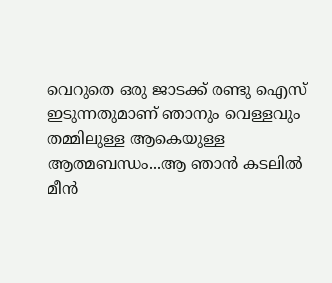വെറുതെ ഒരു ജാടക്ക് രണ്ടു ഐസ് ഇടുന്നതുമാണ് ഞാനും വെള്ളവും തമ്മിലുള്ള ആകെയുള്ള ആത്മബന്ധം...ആ ഞാന്‍ കടലില്‍ മീന്‍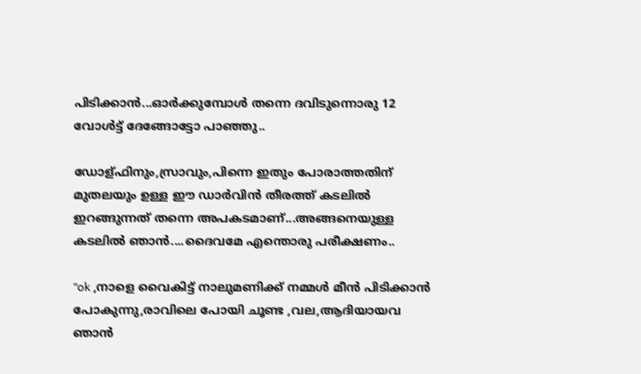പിടിക്കാന്‍...ഓര്‍ക്കുമ്പോള്‍ തന്നെ ദവിടുന്നൊരു 12 വോള്‍ട്ട് ദേങ്ങോട്ടോ പാഞ്ഞു..

ഡോള്ഫിനും,സ്രാവും,പിന്നെ ഇതും പോരാത്തതിന് മുതലയും ഉള്ള ഈ ഡാര്‍വിന്‍ തീരത്ത് കടലില്‍ ഇറങ്ങുന്നത് തന്നെ അപകടമാണ്...അങ്ങനെയുള്ള കടലില്‍ ഞാന്‍....ദൈവമേ എന്തൊരു പരീക്ഷണം..

"ok ,നാളെ വൈകിട്ട് നാലുമണിക്ക് നമ്മള്‍ മീന്‍ പിടിക്കാന്‍ പോകുന്നു,രാവിലെ പോയി ചൂണ്ട ,വല,ആദിയായവ ഞാന്‍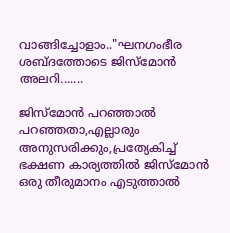വാങ്ങിച്ചോളാം.."ഘനഗംഭീര ശബ്ദത്തോടെ ജിസ്മോന്‍ അലറി.......

ജിസ്മോന്‍ പറഞ്ഞാല്‍ പറഞ്ഞതാ,എല്ലാരും അനുസരിക്കും,പ്രത്യേകിച്ച് ഭക്ഷണ കാര്യത്തില്‍ ജിസ്മോന്‍ ഒരു തീരുമാനം എടുത്താല്‍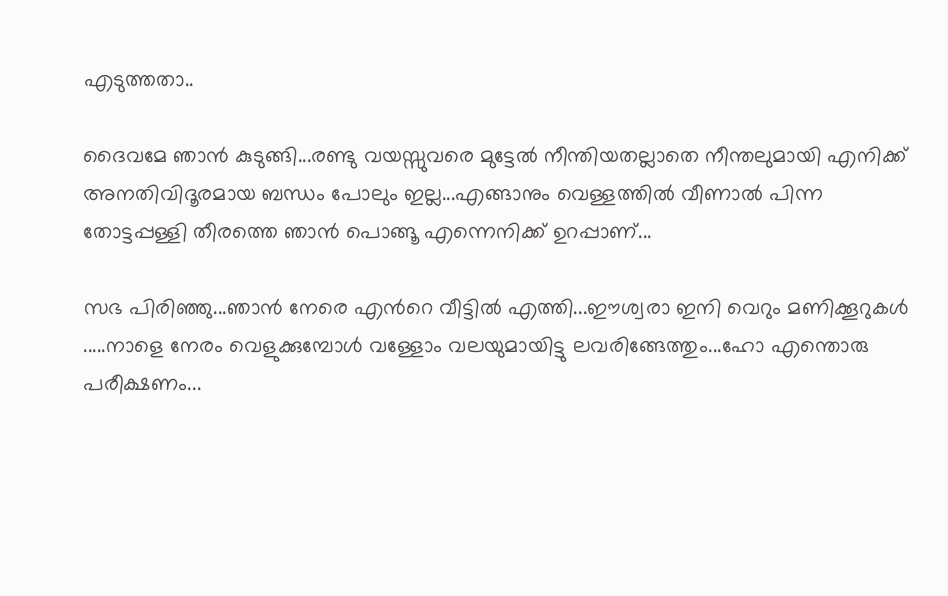എടുത്തതാ..

ദൈവമേ ഞാന്‍ കുടുങ്ങി...രണ്ടു വയസ്സുവരെ മുട്ടേല്‍ നീന്തിയതല്ലാതെ നീന്തലുമായി എനിക്ക് അനതിവിദൂരമായ ബന്ധം പോലും ഇല്ല...എങ്ങാനും വെള്ളത്തില്‍ വീണാല്‍ പിന്ന തോട്ടപ്പള്ളി തീരത്തെ ഞാന്‍ പൊങ്ങൂ എന്നെനിക്ക് ഉറപ്പാണ്‌...

സഭ പിരിഞ്ഞു...ഞാന്‍ നേരെ എന്‍റെ വീട്ടില്‍ എത്തി...ഈശ്വരാ ഇനി വെറും മണിക്കൂറുകള്‍ .....നാളെ നേരം വെളുക്കുമ്പോള്‍ വള്ളോം വലയുമായിട്ടു ലവരിങ്ങേത്തും...ഹോ എന്തൊരു പരീക്ഷണം...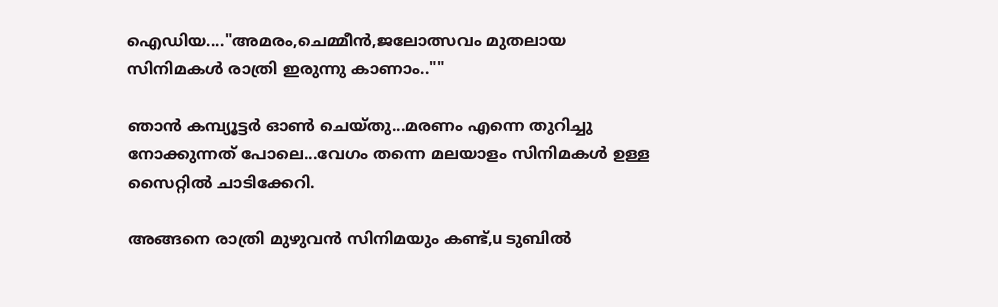ഐഡിയ...."അമരം,ചെമ്മീന്‍,ജലോത്സവം മുതലായ സിനിമകള്‍ രാത്രി ഇരുന്നു കാണാം..""

ഞാന്‍ കമ്പ്യൂട്ടര്‍ ഓണ്‍ ചെയ്തു...മരണം എന്നെ തുറിച്ചു നോക്കുന്നത് പോലെ...വേഗം തന്നെ മലയാളം സിനിമകള്‍ ഉള്ള സൈറ്റില്‍ ചാടിക്കേറി.

അങ്ങനെ രാത്രി മുഴുവന്‍ സിനിമയും കണ്ട്‌,u ടുബില്‍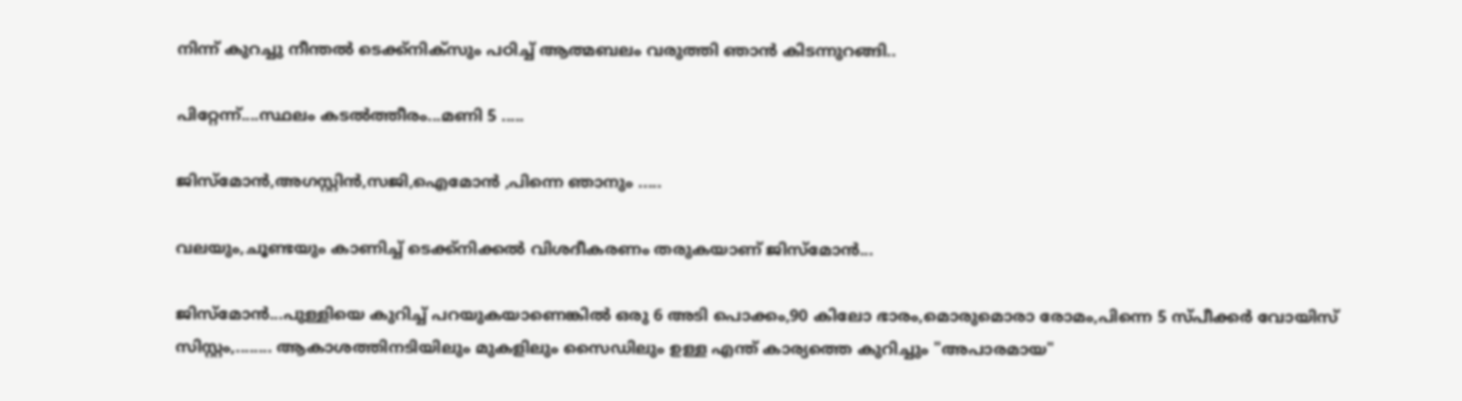നിന്ന് കുറച്ചു നീന്തല്‍ ടെക്ക്നിക്സും പഠിച്ച് ആത്മബലം വരുത്തി ഞാന്‍ കിടന്നുറങ്ങി..

പിറ്റേന്ന്....സ്ഥലം കടല്‍ത്തീരം...മണി 5 .....

ജിസ്മോന്‍,അഗസ്റ്റിന്‍,സജി,ഐമോന്‍ ,പിന്നെ ഞാനും .....

വലയും,ചൂണ്ടയും കാണിച്ച് ടെക്ക്നിക്കല്‍ വിശദീകരണം തരുകയാണ്‌ ജിസ്മോന്‍...

ജിസ്മോന്‍...പുള്ളിയെ കുറിച്ച് പറയുകയാണെങ്കില്‍ ഒരു 6 അടി പൊക്കം,90 കിലോ ഭാരം,മൊരുമൊരാ രോമം,പിന്നെ 5 സ്പീക്കര്‍ വോയിസ്‌ സിസ്റ്റം,........ ആകാശത്തിനടിയിലും മുകളിലും സൈഡിലും ഉള്ള എന്ത് കാര്യത്തെ കുറിച്ചും "അപാരമായ"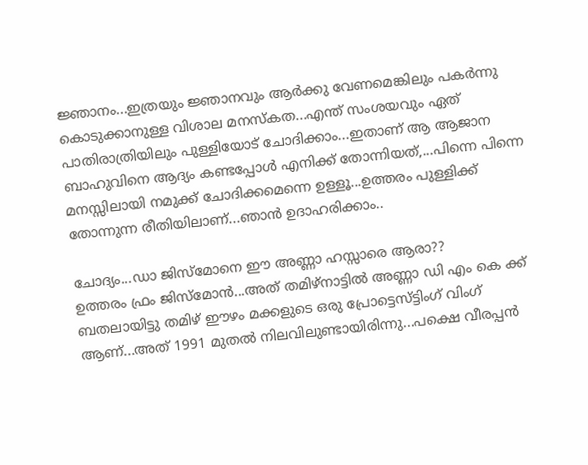ജ്ഞാനം...ഇത്രയും ജ്ഞാനവും ആര്‍ക്കു വേണമെങ്കിലും പകര്‍ന്നു കൊടുക്കാനുള്ള വിശാല മനസ്കത...എന്ത് സംശയവും ഏത് പാതിരാത്രിയിലും പുള്ളിയോട് ചോദിക്കാം...ഇതാണ് ആ ആജാന ബാഹുവിനെ ആദ്യം കണ്ടപ്പോള്‍ എനിക്ക് തോന്നിയത്,...പിന്നെ പിന്നെ മനസ്സിലായി നമുക്ക് ചോദിക്കമെന്നെ ഉള്ളൂ...ഉത്തരം പുള്ളിക്ക് തോന്നുന്ന രീതിയിലാണ്‌...ഞാന്‍ ഉദാഹരിക്കാം..

ചോദ്യം...ഡാ ജിസ്മോനെ ഈ അണ്ണാ ഹസ്സാരെ ആരാ??
ഉത്തരം ഫ്രം ജിസ്മോന്‍...അത് തമിഴ്നാട്ടില്‍ അണ്ണാ ഡി എം കെ ക്ക് ബതലായിട്ടു തമിഴ് ഈഴം മക്കളുടെ ഒരു പ്രോട്ടെസ്ട്ടിംഗ് വിംഗ് ആണ്...അത് 1991 മുതല്‍ നിലവിലുണ്ടായിരിന്നു...പക്ഷെ വീരപ്പന്‍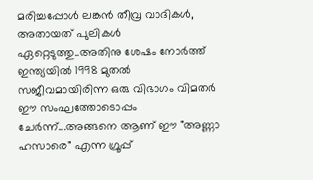മരിച്ചപ്പോള്‍ ലങ്കന്‍ തീവ്ര വാദികള്‍, അതായത് പുലികള്‍ ഏറ്റെടുത്തു..അതിനു ശേഷം നോര്‍ത്ത് ഇന്ത്യയില്‍ 1998 മുതല്‍ സജീവമായിരിന്ന ഒരു വിഭാഗം വിമതര്‍ ഈ സംഘത്തോടൊപ്പം ചേര്‍ന്ന്...അങ്ങനെ ആണ് ഈ "അണ്ണാ ഹസാരെ" എന്ന ഗ്രൂപ്പ്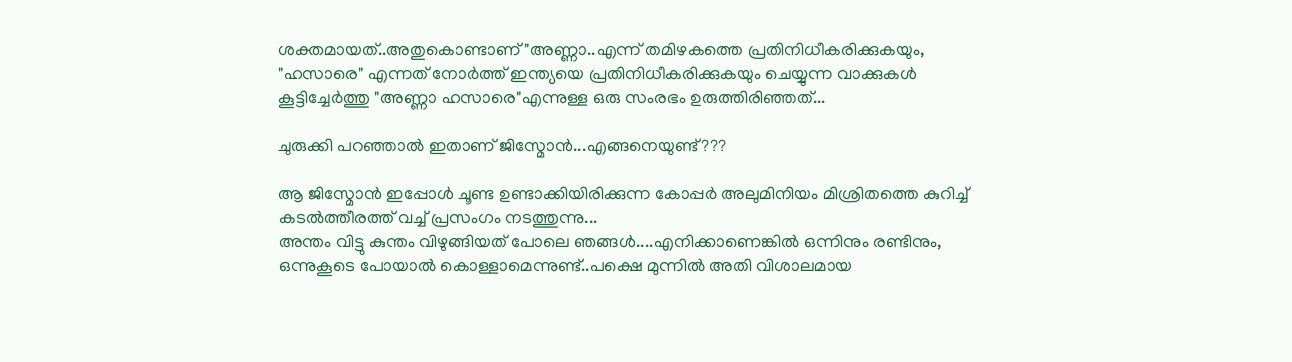ശക്തമായത്‌..അതുകൊണ്ടാണ് "അണ്ണാ..എന്ന് തമിഴകത്തെ പ്രതിനിധീകരിക്കുകയും, "ഹസാരെ" എന്നത് നോര്‍ത്ത് ഇന്ത്യയെ പ്രതിനിധീകരിക്കുകയും ചെയ്യുന്ന വാക്കുകള്‍ കൂട്ടിച്ചേര്‍ത്തു "അണ്ണാ ഹസാരെ"എന്നുള്ള ഒരു സംരഭം ഉരുത്തിരിഞ്ഞത്...

ചുരുക്കി പറഞ്ഞാല്‍ ഇതാണ് ജിസ്മോന്‍...എങ്ങനെയുണ്ട്???

ആ ജിസ്മോന്‍ ഇപ്പോള്‍ ചൂണ്ട ഉണ്ടാക്കിയിരിക്കുന്ന കോപ്പര്‍ അലുമിനിയം മിശ്രിതത്തെ കുറിച്ച് കടല്‍ത്തീരത്ത് വച്ച് പ്രസംഗം നടത്തുന്നു...
അന്തം വിട്ടു കുന്തം വിഴുങ്ങിയത് പോലെ ഞങ്ങള്‍....എനിക്കാണെങ്കില്‍ ഒന്നിനും രണ്ടിനും, ഒന്നുകൂടെ പോയാല്‍ കൊള്ളാമെന്നുണ്ട്..പക്ഷെ മുന്നില്‍ അതി വിശാലമായ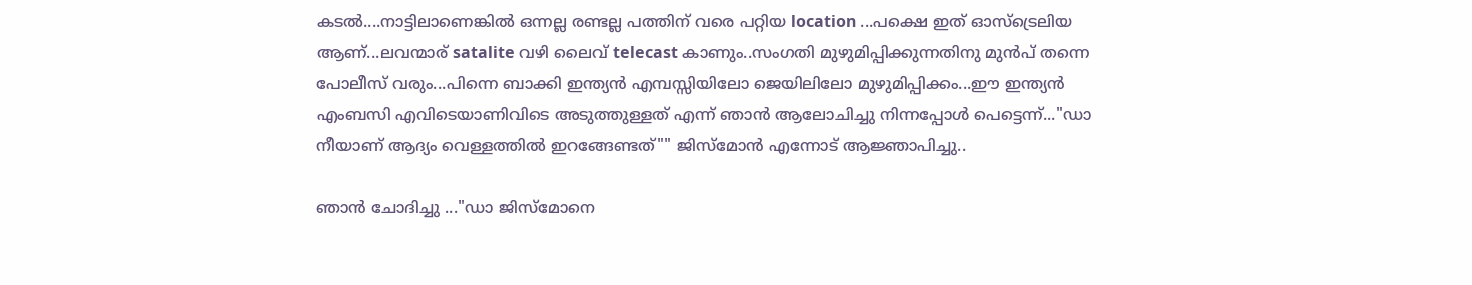കടല്‍....നാട്ടിലാണെങ്കില്‍ ഒന്നല്ല രണ്ടല്ല പത്തിന് വരെ പറ്റിയ location ...പക്ഷെ ഇത് ഓസ്ട്രെലിയ ആണ്...ലവന്മാര് satalite വഴി ലൈവ് telecast കാണും..സംഗതി മുഴുമിപ്പിക്കുന്നതിനു മുന്‍പ് തന്നെ പോലീസ് വരും...പിന്നെ ബാക്കി ഇന്ത്യന്‍ എമ്പസ്സിയിലോ ജെയിലിലോ മുഴുമിപ്പിക്കം...ഈ ഇന്ത്യന്‍ എംബസി എവിടെയാണിവിടെ അടുത്തുള്ളത് എന്ന് ഞാന്‍ ആലോചിച്ചു നിന്നപ്പോള്‍ പെട്ടെന്ന്..."ഡാ നീയാണ് ആദ്യം വെള്ളത്തില്‍ ഇറങ്ങേണ്ടത്"" ജിസ്മോന്‍ എന്നോട് ആജ്ഞാപിച്ചു..

ഞാന്‍ ചോദിച്ചു ..."ഡാ ജിസ്മോനെ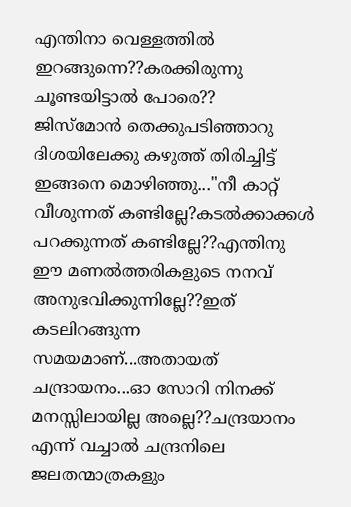എന്തിനാ വെള്ളത്തില്‍ ഇറങ്ങുന്നെ??കരക്കിരുന്നു ചൂണ്ടയിട്ടാല്‍ പോരെ??
ജിസ്മോന്‍ തെക്കുപടിഞ്ഞാറു ദിശയിലേക്കു കഴുത്ത്‌ തിരിച്ചിട്ട്‌ ഇങ്ങനെ മൊഴിഞ്ഞു..."നീ കാറ്റ് വീശുന്നത് കണ്ടില്ലേ?കടല്‍ക്കാക്കള്‍ പറക്കുന്നത് കണ്ടില്ലേ??എന്തിനു ഈ മണല്‍ത്തരികളുടെ നനവ്‌ അനുഭവിക്കുന്നില്ലേ??ഇത് കടലിറങ്ങുന്ന സമയമാണ്...അതായത് ചന്ദ്രായനം...ഓ സോറി നിനക്ക് മനസ്സിലായില്ല അല്ലെ??ചന്ദ്രയാനം എന്ന് വച്ചാല്‍ ചന്ദ്രനിലെ ജലതന്മാത്രകളും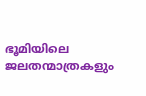ഭൂമിയിലെ ജലതന്മാത്രകളും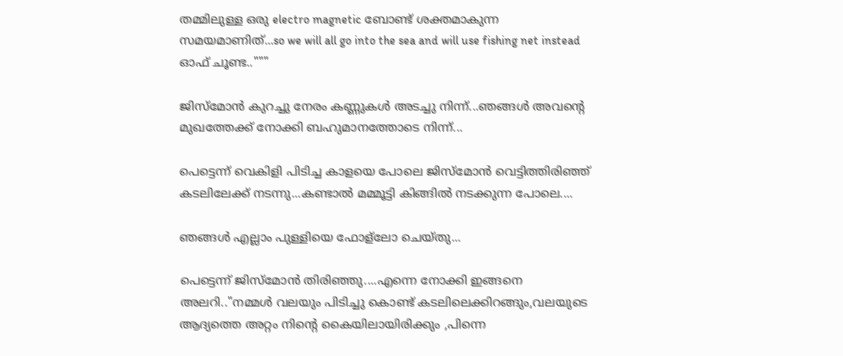തമ്മിലുള്ള ഒരു electro magnetic ബോണ്ട്‌ ശക്തമാകുന്ന സമയമാണിത്...so we will all go into the sea and will use fishing net instead ഓഫ് ചൂണ്ട.."""

ജിസ്മോന്‍ കുറച്ചു നേരം കണ്ണുകള്‍ അടച്ചു നിന്ന്...ഞങ്ങള്‍ അവന്‍റെ മുഖത്തേക്ക് നോക്കി ബഹുമാനത്തോടെ നിന്ന്...

പെട്ടെന്ന് വെകിളി പിടിച്ച കാളയെ പോലെ ജിസ്മോന്‍ വെട്ടിത്തിരിഞ്ഞ് കടലിലേക്ക്‌ നടന്നു...കണ്ടാല്‍ മമ്മൂട്ടി കിങ്ങില്‍ നടക്കുന്ന പോലെ....

ഞങ്ങള്‍ എല്ലാം പുള്ളിയെ ഫോള്ലോ ചെയ്തു...

പെട്ടെന്ന് ജിസ്മോന്‍ തിരിഞ്ഞു....എന്നെ നോക്കി ഇങ്ങനെ അലറി.."നമ്മള്‍ വലയും പിടിച്ചു കൊണ്ട് കടലിലെക്കിറങ്ങും,വലയുടെ ആദ്യത്തെ അറ്റം നിന്‍റെ കൈയിലായിരിക്കും ,പിന്നെ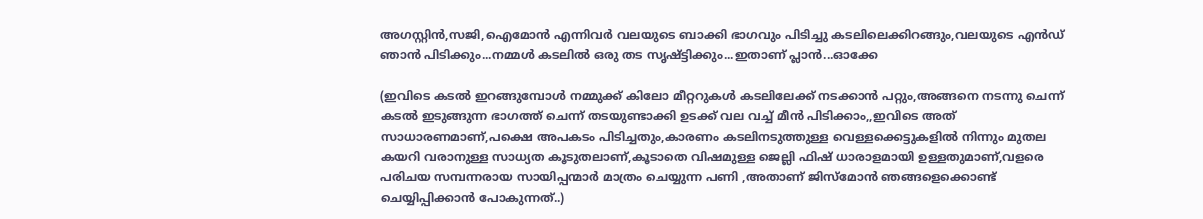അഗസ്റ്റിന്‍,സജി,ഐമോന്‍ എന്നിവര്‍ വലയുടെ ബാക്കി ഭാഗവും പിടിച്ചു കടലിലെക്കിറങ്ങും,വലയുടെ എന്‍ഡ് ഞാന്‍ പിടിക്കും...നമ്മള്‍ കടലില്‍ ഒരു തട സൃഷ്ട്ടിക്കും...ഇതാണ് പ്ലാന്‍...ഓക്കേ

(ഇവിടെ കടല്‍ ഇറങ്ങുമ്പോള്‍ നമ്മുക്ക് കിലോ മീറ്ററുകള്‍ കടലിലേക്ക്‌ നടക്കാന്‍ പറ്റും,അങ്ങനെ നടന്നു ചെന്ന് കടല്‍ ഇടുങ്ങുന്ന ഭാഗത്ത്‌ ചെന്ന് തടയുണ്ടാക്കി ഉടക്ക് വല വച്ച് മീന്‍ പിടിക്കാം,,ഇവിടെ അത് സാധാരണമാണ്,പക്ഷെ അപകടം പിടിച്ചതും,കാരണം കടലിനടുത്തുള്ള വെള്ളക്കെട്ടുകളില്‍ നിന്നും മുതല കയറി വരാനുള്ള സാധ്യത കൂടുതലാണ്,കൂടാതെ വിഷമുള്ള ജെല്ലി ഫിഷ്‌ ധാരാളമായി ഉള്ളതുമാണ്,വളരെ പരിചയ സമ്പന്നരായ സായിപ്പന്മാര്‍ മാത്രം ചെയ്യുന്ന പണി ,അതാണ്‌ ജിസ്മോന്‍ ഞങ്ങളെക്കൊണ്ട് ചെയ്യിപ്പിക്കാന്‍ പോകുന്നത്..)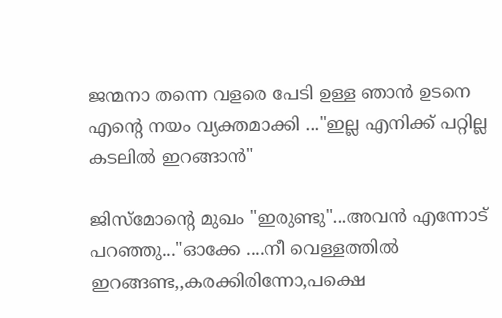ജന്മനാ തന്നെ വളരെ പേടി ഉള്ള ഞാന്‍ ഉടനെ എന്‍റെ നയം വ്യക്തമാക്കി ..."ഇല്ല എനിക്ക് പറ്റില്ല കടലില്‍ ഇറങ്ങാന്‍"

ജിസ്മോന്റെ മുഖം "ഇരുണ്ടു"...അവന്‍ എന്നോട് പറഞ്ഞു..."ഓക്കേ ....നീ വെള്ളത്തില്‍ ഇറങ്ങണ്ട,,കരക്കിരിന്നോ,പക്ഷെ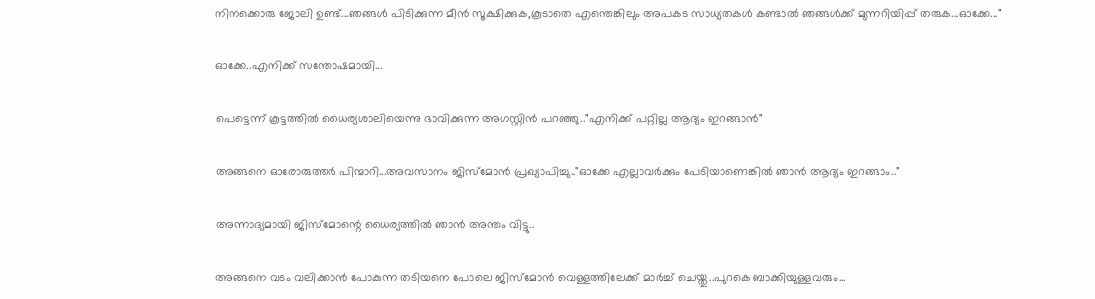നിനക്കൊരു ജോലി ഉണ്ട്...ഞങ്ങള്‍ പിടിക്കുന്ന മീന്‍ സൂക്ഷിക്കുക,കൂടാതെ എന്തെങ്കിലും അപകട സാധ്യതകള്‍ കണ്ടാല്‍ ഞങ്ങള്‍ക്ക് മുന്നറിയിപ്പ് തരുക...ഓക്കേ..."

ഓക്കേ..എനിക്ക് സന്തോഷമായി...

പെട്ടെന്ന് കൂട്ടത്തില്‍ ധൈര്യശാലിയെന്നു ഭാവിക്കുന്ന അഗസ്റ്റിന്‍ പറഞ്ഞു.."എനിക്ക് പറ്റില്ല ആദ്യം ഇറങ്ങാന്‍"

അങ്ങനെ ഓരോരുത്തര്‍ പിന്മാറി...അവസാനം ജിസ്മോന്‍ പ്രഖ്യാപിച്ചു.."ഓക്കേ എല്ലാവര്‍ക്കും പേടിയാണെങ്കില്‍ ഞാന്‍ ആദ്യം ഇറങ്ങാം.."

അന്നാദ്യമായി ജിസ്മോന്റെ ധൈര്യത്തില്‍ ഞാന്‍ അന്തം വിട്ടു..

അങ്ങനെ വടം വലിക്കാന്‍ പോകുന്ന തടിയനെ പോലെ ജിസ്മോന്‍ വെള്ളത്തിലേക്ക് മാര്‍ച്ച്‌ ചെയ്തു..പുറകെ ബാക്കിയുള്ളവരും...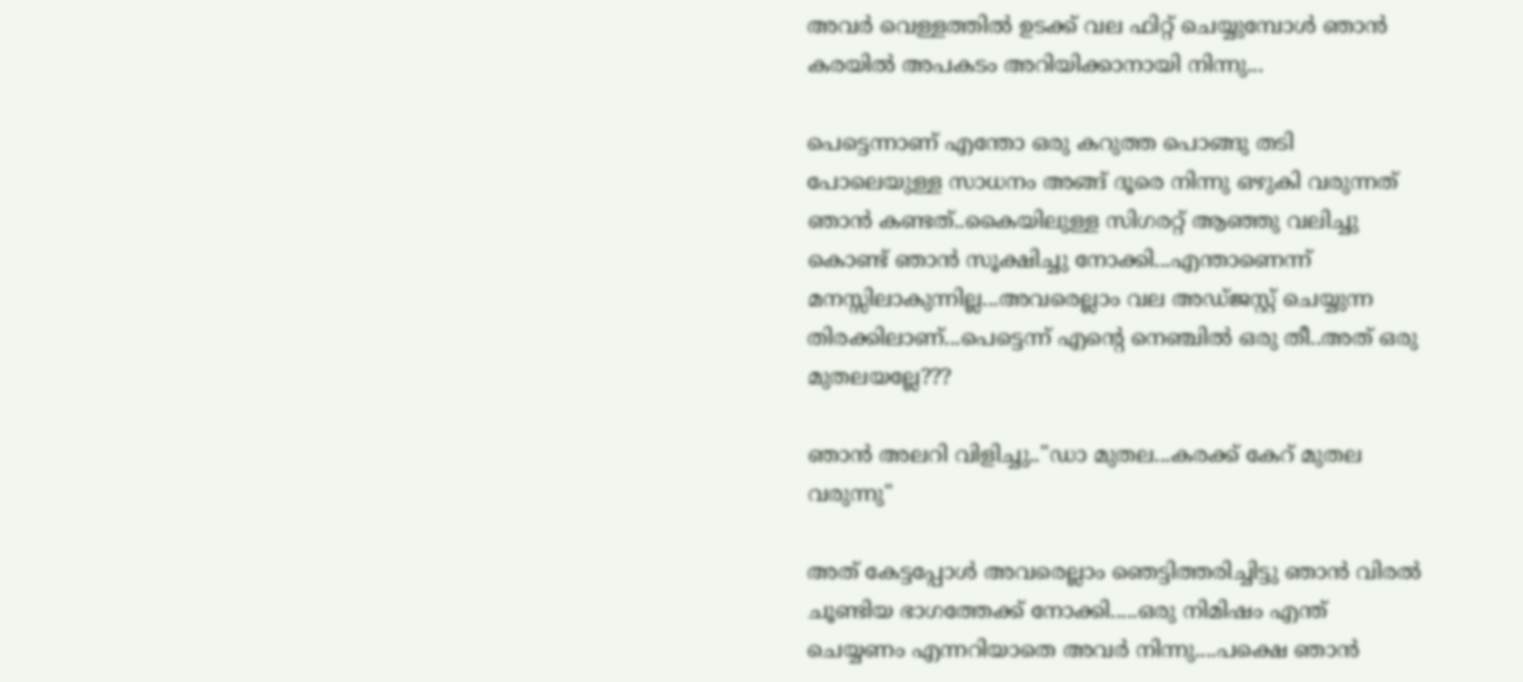അവര്‍ വെള്ളത്തില്‍ ഉടക്ക് വല ഫിറ്റ്‌ ചെയ്യുമ്പോള്‍ ഞാന്‍ കരയില്‍ അപകടം അറിയിക്കാനായി നിന്നു...

പെട്ടെന്നാണ് എന്തോ ഒരു കറുത്ത പൊങ്ങു തടി പോലെയുള്ള സാധനം അങ്ങ് ദൂരെ നിന്നു ഒഴുകി വരുന്നത് ഞാന്‍ കണ്ടത്..കൈയിലുള്ള സിഗരറ്റ് ആഞ്ഞു വലിച്ചു കൊണ്ട് ഞാന്‍ സൂക്ഷിച്ചു നോക്കി...എന്താണെന്ന് മനസ്സിലാകുന്നില്ല...അവരെല്ലാം വല അഡ്ജസ്റ്റ് ചെയ്യുന്ന തിരക്കിലാണ്...പെട്ടെന്ന് എന്‍റെ നെഞ്ചില്‍ ഒരു തീ..അത് ഒരു മുതലയല്ലേ???

ഞാന്‍ അലറി വിളിച്ചു.."ഡാ മുതല...കരക്ക്‌ കേറ് മുതല വരുന്നു"

അത് കേട്ടപ്പോള്‍ അവരെല്ലാം ഞെട്ടിത്തരിച്ചിട്ടു ഞാന്‍ വിരല്‍ ചൂണ്ടിയ ഭാഗത്തേക്ക് നോക്കി.....ഒരു നിമിഷം എന്ത് ചെയ്യണം എന്നറിയാതെ അവര്‍ നിന്നു....പക്ഷെ ഞാന്‍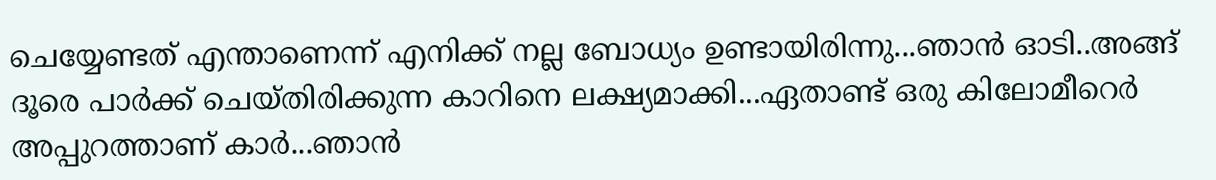ചെയ്യേണ്ടത് എന്താണെന്ന് എനിക്ക് നല്ല ബോധ്യം ഉണ്ടായിരിന്നു...ഞാന്‍ ഓടി..അങ്ങ് ദൂരെ പാര്‍ക്ക്‌ ചെയ്തിരിക്കുന്ന കാറിനെ ലക്ഷ്യമാക്കി...ഏതാണ്ട് ഒരു കിലോമീറെര്‍ അപ്പുറത്താണ് കാര്‍...ഞാന്‍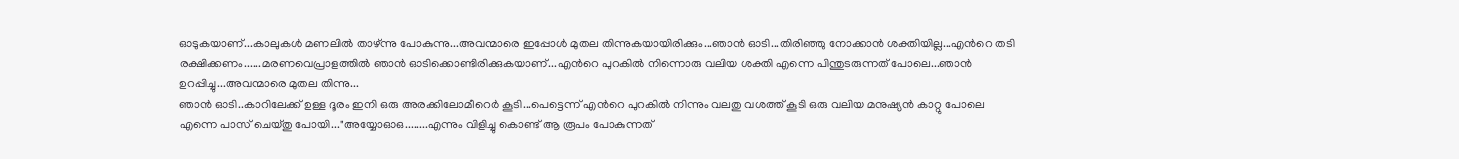ഓടുകയാണ്...കാലുകള്‍ മണലില്‍ താഴ്ന്നു പോകുന്നു...അവന്മാരെ ഇപ്പോള്‍ മുതല തിന്നുകയായിരിക്കും...ഞാന്‍ ഓടി...തിരിഞ്ഞു നോക്കാന്‍ ശക്തിയില്ല...എന്‍റെ തടി രക്ഷിക്കണം......മരണവെപ്രാളത്തില്‍ ഞാന്‍ ഓടിക്കൊണ്ടിരിക്കുകയാണ്...എന്‍റെ പുറകില്‍ നിന്നൊരു വലിയ ശക്തി എന്നെ പിന്തുടരുന്നത് പോലെ...ഞാന്‍ ഉറപ്പിച്ചു...അവന്മാരെ മുതല തിന്നു...
ഞാന്‍ ഓടി..കാറിലേക്ക് ഉള്ള ദൂരം ഇനി ഒരു അരക്കിലോമീറെര്‍ കൂടി...പെട്ടെന്ന് എന്‍റെ പുറകില്‍ നിന്നും വലതു വശത്ത് കൂടി ഒരു വലിയ മനുഷ്യന്‍ കാറ്റു പോലെ എന്നെ പാസ്‌ ചെയ്തു പോയി..."അയ്യോഓഒ........എന്നും വിളിച്ചു കൊണ്ട് ആ രൂപം പോകുന്നത്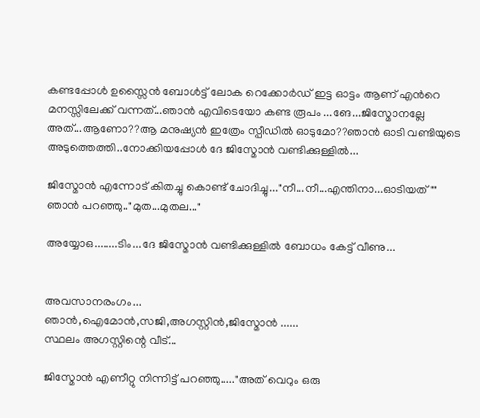കണ്ടപ്പോള്‍ ഉസ്സൈന്‍ ബോള്‍ട്ട് ലോക റെക്കോര്‍ഡ്‌ ഇട്ട ഓട്ടം ആണ് എന്‍റെ മനസ്സിലേക്ക് വന്നത്...ഞാന്‍ എവിടെയോ കണ്ട രൂപം ...ങേ...ജിസ്മോനല്ലേ അത്...ആണോ??ആ മനുഷ്യന്‍ ഇത്രേം സ്പീഡില്‍ ഓടുമോ??ഞാന്‍ ഓടി വണ്ടിയുടെ അടുത്തെത്തി..നോക്കിയപ്പോള്‍ ദേ ജിസ്മോന്‍ വണ്ടിക്കുള്ളില്‍...

ജിസ്മോന്‍ എന്നോട് കിതച്ചു കൊണ്ട് ചോദിച്ചു..."നീ...നീ...എന്തിനാ...ഓടിയത്""
ഞാന്‍ പറഞ്ഞു.."മുത...മുതല..."

അയ്യോഒ........ടിം...ദേ ജിസ്മോന്‍ വണ്ടിക്കുള്ളില്‍ ബോധം കേട്ട് വീണു...


അവസാനരംഗം...
ഞാന്‍,ഐമോന്‍,സജി,അഗസ്റ്റിന്‍,ജിസ്മോന്‍ ......
സ്ഥലം അഗസ്റ്റിന്റെ വീട്...

ജിസ്മോന്‍ എണീറ്റു നിന്നിട്ട് പറഞ്ഞു....."അത് വെറും ഒരു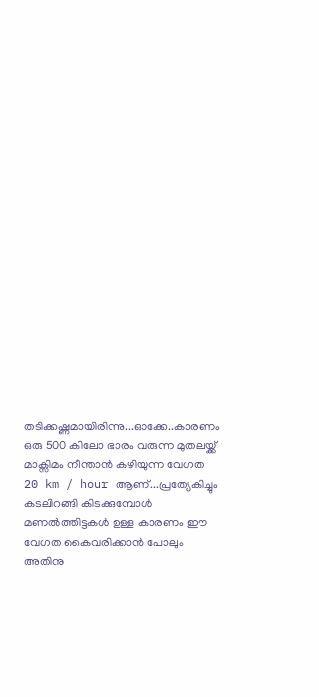തടിക്കഷ്ണമായിരിന്നു...ഓക്കേ..കാരണം ഒരു 500 കിലോ ഭാരം വരുന്ന മുതലയ്ക്ക് മാക്സിമം നീന്താന്‍ കഴിയുന്ന വേഗത 20 km / hour ആണ്...പ്രത്യേകിച്ചും കടലിറങ്ങി കിടക്കുമ്പോള്‍ മണല്‍ത്തിട്ടകള്‍ ഉള്ള കാരണം ഈ വേഗത കൈവരിക്കാന്‍ പോലും അതിനു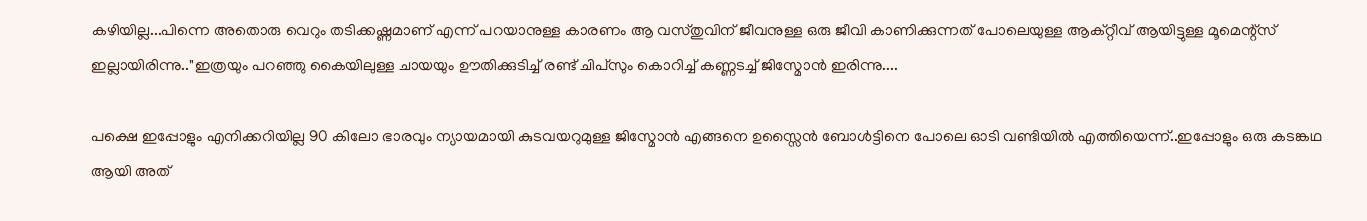കഴിയില്ല...പിന്നെ അതൊരു വെറും തടിക്കഷ്ണമാണ് എന്ന് പറയാനുള്ള കാരണം ആ വസ്തുവിന് ജീവനുള്ള ഒരു ജീവി കാണിക്കുന്നത് പോലെയുള്ള ആക്റ്റീവ് ആയിട്ടുള്ള മൂമെന്റ്സ് ഇല്ലായിരിന്നു.."ഇത്രയും പറഞ്ഞു കൈയിലുള്ള ചായയും ഊതിക്കുടിച്ച് രണ്ട്‌ ചിപ്സും കൊറിച്ച് കണ്ണടച്ച് ജിസ്മോന്‍ ഇരിന്നു....

പക്ഷെ ഇപ്പോളും എനിക്കറിയില്ല 90 കിലോ ഭാരവും ന്യായമായി കുടവയറുമുള്ള ജിസ്മോന്‍ എങ്ങനെ ഉസ്സൈന്‍ ബോള്‍ട്ടിനെ പോലെ ഓടി വണ്ടിയില്‍ എത്തിയെന്ന്..ഇപ്പോളും ഒരു കടങ്കഥ ആയി അത്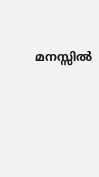മനസ്സില്‍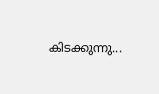കിടക്കുന്നു...